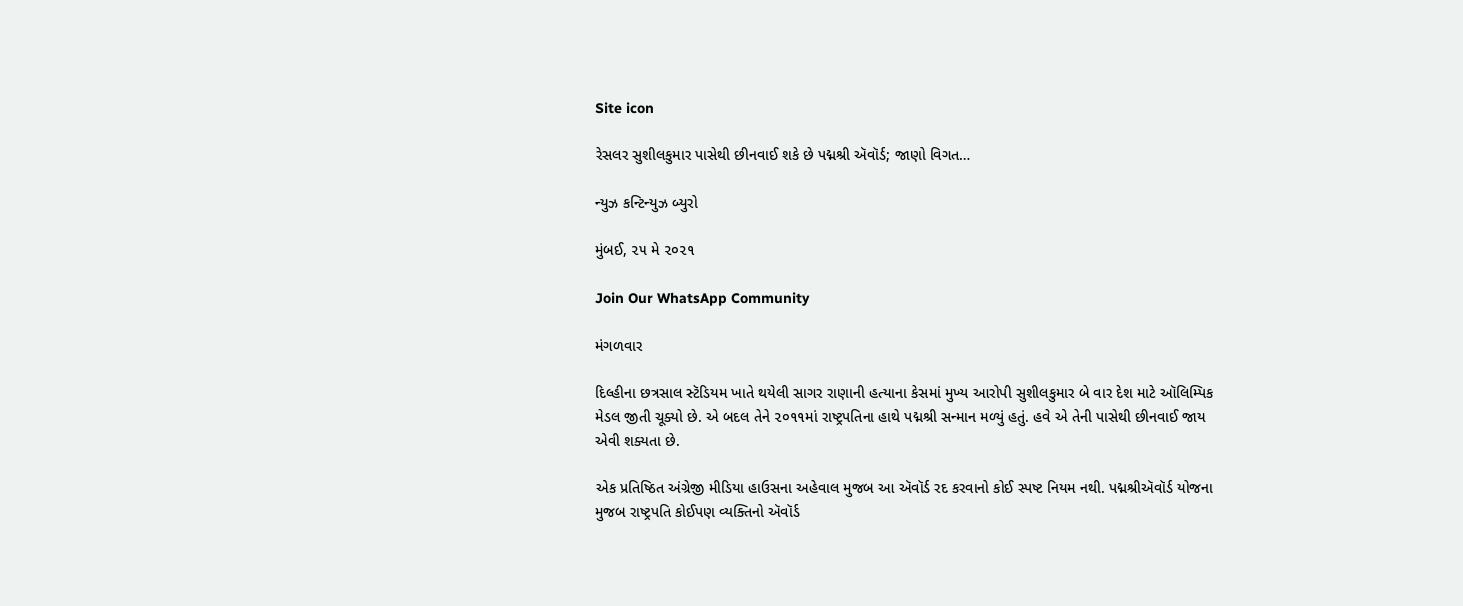Site icon

રેસલર સુશીલકુમાર પાસેથી છીનવાઈ શકે છે પદ્મશ્રી ઍવૉર્ડ; જાણો વિગત…

ન્યુઝ કન્ટિન્યુઝ બ્યુરો

મુંબઈ, ૨૫ મે ૨૦૨૧

Join Our WhatsApp Community

મંગળવાર

દિલ્હીના છત્રસાલ સ્ટૅડિયમ ખાતે થયેલી સાગર રાણાની હત્યાના કેસમાં મુખ્ય આરોપી સુશીલકુમાર બે વાર દેશ માટે ઑલિમ્પિક મેડલ જીતી ચૂક્યો છે. એ બદલ તેને ૨૦૧૧માં રાષ્ટ્રપતિના હાથે પદ્મશ્રી સન્માન મળ્યું હતું. હવે એ તેની પાસેથી છીનવાઈ જાય એવી શક્યતા છે.

એક પ્રતિષ્ઠિત અંગ્રેજી મીડિયા હાઉસના અહેવાલ મુજબ આ ઍવૉર્ડ રદ કરવાનો કોઈ સ્પષ્ટ નિયમ નથી. પદ્મશ્રીઍવૉર્ડ યોજના મુજબ રાષ્ટ્રપતિ કોઈપણ વ્યક્તિનો ઍવૉર્ડ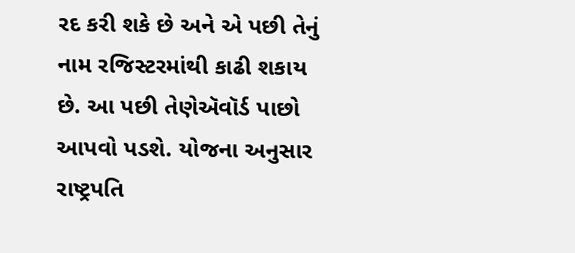રદ કરી શકે છે અને એ પછી તેનું નામ રજિસ્ટરમાંથી કાઢી શકાય છે. આ પછી તેણેઍવૉર્ડ પાછો આપવો પડશે. યોજના અનુસાર રાષ્ટ્રપતિ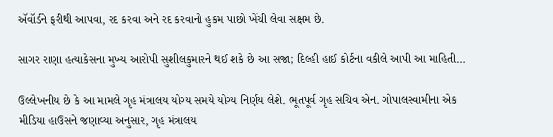ઍવૉર્ડને ફરીથી આપવા, રદ કરવા અને રદ કરવાનો હુકમ પાછો ખેંચી લેવા સક્ષમ છે.

સાગર રાણા હત્યાકેસના મુખ્ય આરોપી સુશીલકુમારને થઈ શકે છે આ સજા; દિલ્હી હાઈ કોર્ટના વકીલે આપી આ માહિતી…

ઉલ્લેખનીય છે કે આ મામલે ગૃહ મંત્રાલય યોગ્ય સમયે યોગ્ય નિર્ણય લેશે. ભૂતપૂર્વ ગૃહ સચિવ એન. ગોપાલસ્વામીના એક મીડિયા હાઉસને જણાવ્યા અનુસાર, ગૃહ મંત્રાલય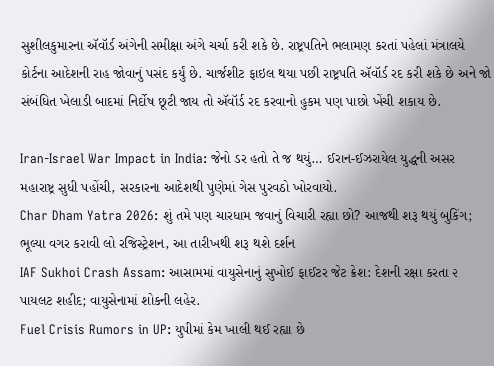સુશીલકુમારના ઍવૉર્ડ અંગેની સમીક્ષા અંગે ચર્ચા કરી શકે છે. રાષ્ટ્રપતિને ભલામણ કરતાં પહેલાં મંત્રાલયે કોર્ટના આદેશની રાહ જોવાનું પસંદ કર્યું છે. ચાર્જશીટ ફાઇલ થયા પછી રાષ્ટ્રપતિ ઍવૉર્ડ રદ કરી શકે છે અને જો સંબંધિત ખેલાડી બાદમાં નિર્દોષ છૂટી જાય તો ઍવૉર્ડ રદ કરવાનો હુકમ પણ પાછો ખેંચી શકાય છે.

Iran-Israel War Impact in India: જેનો ડર હતો તે જ થયું… ઈરાન-ઈઝરાયેલ યુદ્ધની અસર મહારાષ્ટ્ર સુધી પહોંચી, સરકારના આદેશથી પુણેમાં ગેસ પુરવઠો ખોરવાયો.
Char Dham Yatra 2026: શું તમે પણ ચારધામ જવાનું વિચારી રહ્યા છો? આજથી શરૂ થયું બુકિંગ; ભૂલ્યા વગર કરાવી લો રજિસ્ટ્રેશન, આ તારીખથી શરૂ થશે દર્શન
IAF Sukhoi Crash Assam: આસામમાં વાયુસેનાનું સુખોઈ ફાઈટર જેટ ક્રેશ: દેશની રક્ષા કરતા ૨ પાયલટ શહીદ; વાયુસેનામાં શોકની લહેર.
Fuel Crisis Rumors in UP: યુપીમાં કેમ ખાલી થઈ રહ્યા છે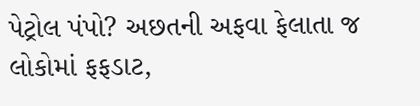પેટ્રોલ પંપો? અછતની અફવા ફેલાતા જ લોકોમાં ફફડાટ,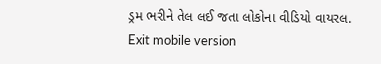ડ્રમ ભરીને તેલ લઈ જતા લોકોના વીડિયો વાયરલ.
Exit mobile version